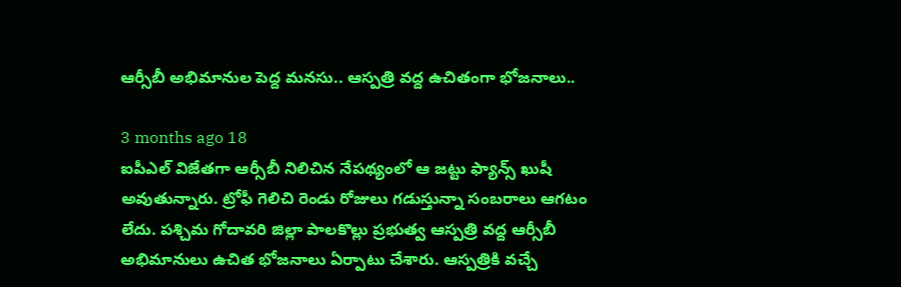ఆర్సీబీ అభిమానుల పెద్ద మనసు.. ఆస్పత్రి వద్ద ఉచితంగా భోజనాలు..

3 months ago 18
ఐపీఎల్ విజేతగా ఆర్సీబీ నిలిచిన నేపథ్యంలో ఆ జట్టు ఫ్యాన్స్ ఖుషీ అవుతున్నారు. ట్రోఫీ గెలిచి రెండు రోజులు గడుస్తున్నా సంబరాలు ఆగటం లేదు. పశ్చిమ గోదావరి జిల్లా పాలకొల్లు ప్రభుత్వ ఆస్పత్రి వద్ద ఆర్సీబీ అభిమానులు ఉచిత భోజనాలు ఏర్పాటు చేశారు. ఆస్పత్రికి వచ్చే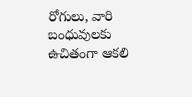రోగులు, వారి బంధువులకు ఉచితంగా ఆకలి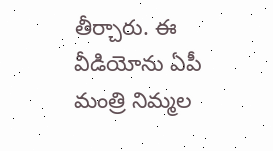తీర్చారు. ఈ వీడియోను ఏపీ మంత్రి నిమ్మల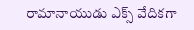రామానాయుడు ఎక్స్ వేదికగా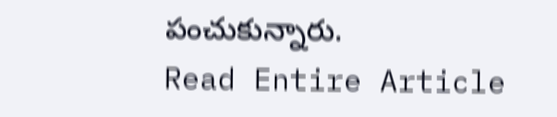పంచుకున్నారు.
Read Entire Article